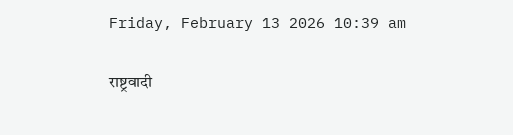Friday, February 13 2026 10:39 am

राष्ट्रवादी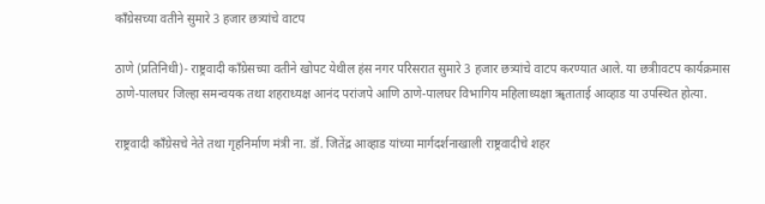काँग्रेसच्या वतीने सुमारे 3 हजार छत्र्यांचे वाटप

ठाणे (प्रतिनिधी)- राष्ट्रवादी काँग्रेसच्या वतीने खोपट येथील हंस नगर परिसरात सुमारे 3 हजार छत्र्यांचे वाटप करण्यात आले. या छत्रीावटप कार्यक्रमास ठाणे-पालघर जिल्हा समन्वयक तथा शहराध्यक्ष आनंद परांजपे आणि ठाणे-पालघर विभागिय महिलाध्यक्षा ॠताताई आव्हाड या उपस्थित होत्या.

राष्ट्रवादी काँग्रेसचे नेते तथा गृहनिर्माण मंत्री ना. डॉ. जितेंद्र आव्हाड यांच्या मार्गदर्शनाखाली राष्ट्रवादीचे शहर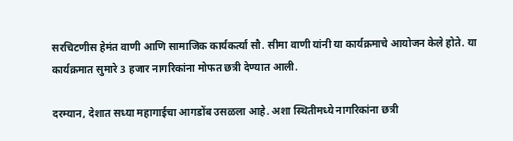सरचिटणीस हेमंत वाणी आणि सामाजिक कार्यकर्त्या सौ. सीमा वाणी यांनी या कार्यक्रमाचे आयोजन केले होते. या कार्यक्रमात सुमारे 3 हजार नागरिकांना मोफत छत्री देण्यात आली.

दरम्यान, देशात सध्या महागाईचा आगडोंब उसळला आहे. अशा स्थितीमध्ये नागरिकांना छत्री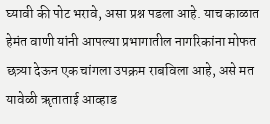घ्यावी की पोट भरावे, असा प्रश्न पडला आहे. याच काळात हेमंत वाणी यांनी आपल्या प्रभागातील नागरिकांना मोफत छत्र्या देऊन एक चांगला उपक्रम राबविला आहे, असे मत यावेळी ॠताताई आव्हाड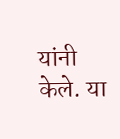यांनी केले. या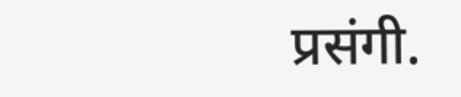प्रसंगी.